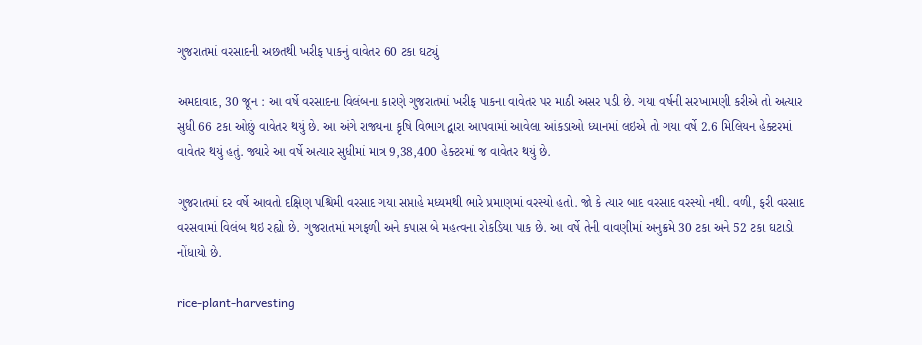ગુજરાતમાં વરસાદની અછતથી ખરીફ પાકનું વાવેતર 60 ટકા ઘટ્યું

અમદાવાદ, 30 જૂન : આ વર્ષે વરસાદના વિલંબના કારણે ગુજરાતમાં ખરીફ પાકના વાવેતર પર માઠી અસર પડી છે. ગયા વર્ષની સરખામણી કરીએ તો અત્યાર સુધી 66 ટકા ઓછું વાવેતર થયું છે. આ અંગે રાજ્યના કૃષિ વિભાગ દ્વારા આપવામાં આવેલા આંકડાઓ ધ્યાનમાં લઇએ તો ગયા વર્ષે 2.6 મિલિયન હેક્ટરમાં વાવેતર થયું હતું. જ્યારે આ વર્ષે અત્યાર સુધીમાં માત્ર 9,38,400 હેક્ટરમાં જ વાવેતર થયું છે.

ગુજરાતમાં દર વર્ષે આવતો દક્ષિણ પશ્ચિમી વરસાદ ગયા સપ્તાહે મધ્યમથી ભારે પ્રમાણમાં વરસ્યો હતો. જો કે ત્યાર બાદ વરસાદ વરસ્યો નથી. વળી, ફરી વરસાદ વરસવામાં વિલંબ થઇ રહ્યો છે. ગુજરાતમાં મગફળી અને કપાસ બે મહત્વના રોકડિયા પાક છે. આ વર્ષે તેની વાવણીમાં અનુક્રમે 30 ટકા અને 52 ટકા ઘટાડો નોંધાયો છે.

rice-plant-harvesting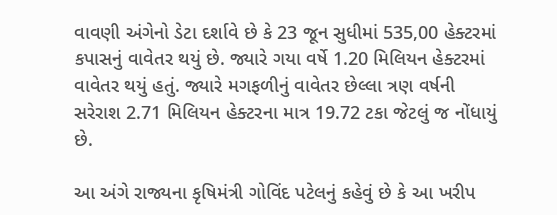વાવણી અંગેનો ડેટા દર્શાવે છે કે 23 જૂન સુધીમાં 535,00 હેક્ટરમાં કપાસનું વાવેતર થયું છે. જ્યારે ગયા વર્ષે 1.20 મિલિયન હેક્ટરમાં વાવેતર થયું હતું. જ્યારે મગફળીનું વાવેતર છેલ્લા ત્રણ વર્ષની સરેરાશ 2.71 મિલિયન હેક્ટરના માત્ર 19.72 ટકા જેટલું જ નોંધાયું છે.

આ અંગે રાજ્યના કૃષિમંત્રી ગોવિંદ પટેલનું કહેવું છે કે આ ખરીપ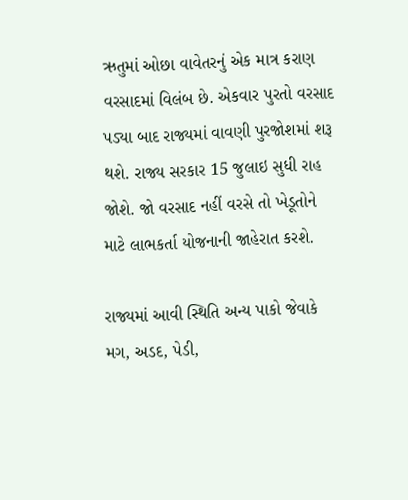ઋતુમાં ઓછા વાવેતરનું એક માત્ર કરાણ વરસાદમાં વિલંબ છે. એકવાર પુરતો વરસાદ પડ્યા બાદ રાજ્યમાં વાવણી પુરજોશમાં શરૂ થશે. રાજ્ય સરકાર 15 જુલાઇ સુધી રાહ જોશે. જો વરસાદ નહીં વરસે તો ખેડૂતોને માટે લાભકર્તા યોજનાની જાહેરાત કરશે.

રાજ્યમાં આવી સ્થિતિ અન્ય પાકો જેવાકે મગ, અડદ, પેડી,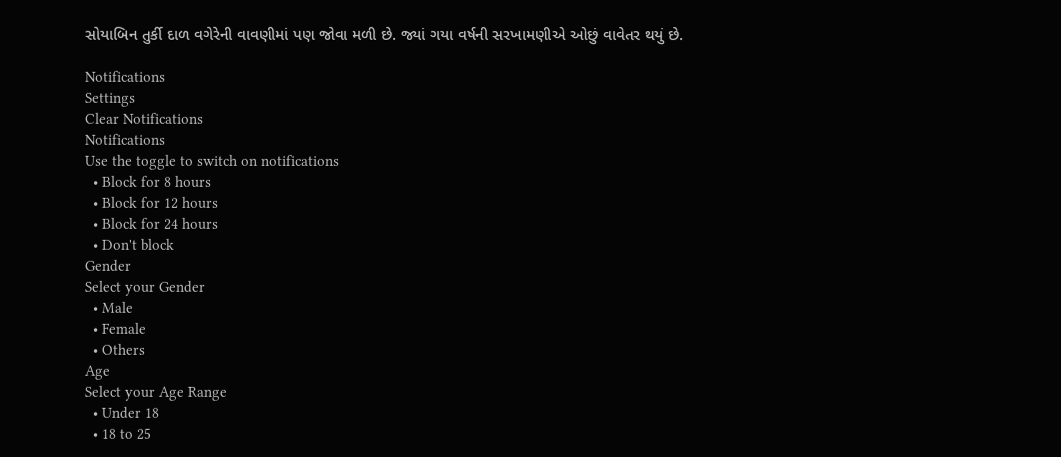સોયાબિન તુર્કી દાળ વગેરેની વાવણીમાં પણ જોવા મળી છે. જ્યાં ગયા વર્ષની સરખામણીએ ઓછું વાવેતર થયું છે.

Notifications
Settings
Clear Notifications
Notifications
Use the toggle to switch on notifications
  • Block for 8 hours
  • Block for 12 hours
  • Block for 24 hours
  • Don't block
Gender
Select your Gender
  • Male
  • Female
  • Others
Age
Select your Age Range
  • Under 18
  • 18 to 25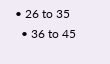• 26 to 35
  • 36 to 45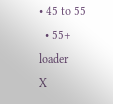• 45 to 55
  • 55+
loader
X